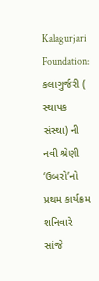Kalagurjari Foundation: કલાગુર્જરી ( સ્થાપક સંસ્થા) ની નવી શ્રેણી ‘ઉબરો’નો પ્રથમ કાર્યક્રમ શનિવારે સાંજે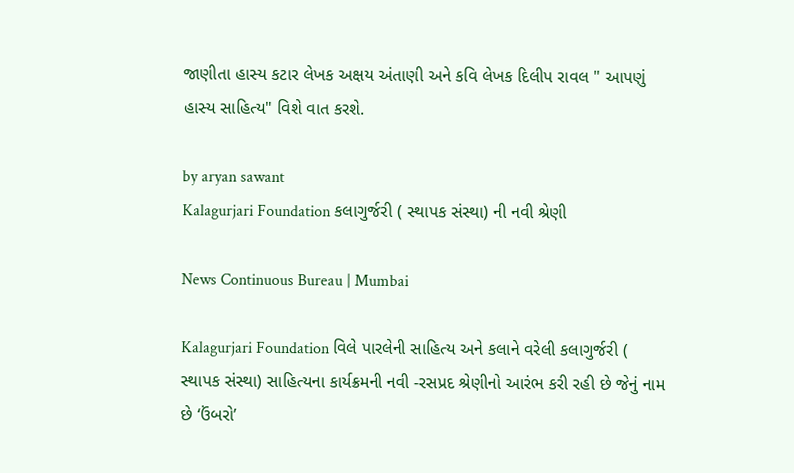જાણીતા હાસ્ય કટાર લેખક અક્ષય અંતાણી અને કવિ લેખક દિલીપ રાવલ " આપણું હાસ્ય સાહિત્ય" વિશે વાત કરશે.

by aryan sawant
Kalagurjari Foundation કલાગુર્જરી ( સ્થાપક સંસ્થા) ની નવી શ્રેણી

News Continuous Bureau | Mumbai

Kalagurjari Foundation વિલે પારલેની સાહિત્ય અને કલાને વરેલી કલાગુર્જરી ( સ્થાપક સંસ્થા) સાહિત્યના કાર્યક્રમની નવી -રસપ્રદ શ્રેણીનો આરંભ કરી રહી છે જેનું નામ છે ‘ઉંબરો’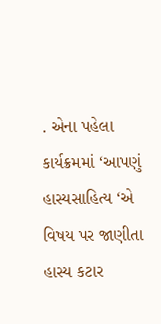. એના પહેલા કાર્યક્રમમાં ‘આપણું હાસ્યસાહિત્ય ‘એ વિષય પર જાણીતા હાસ્ય કટાર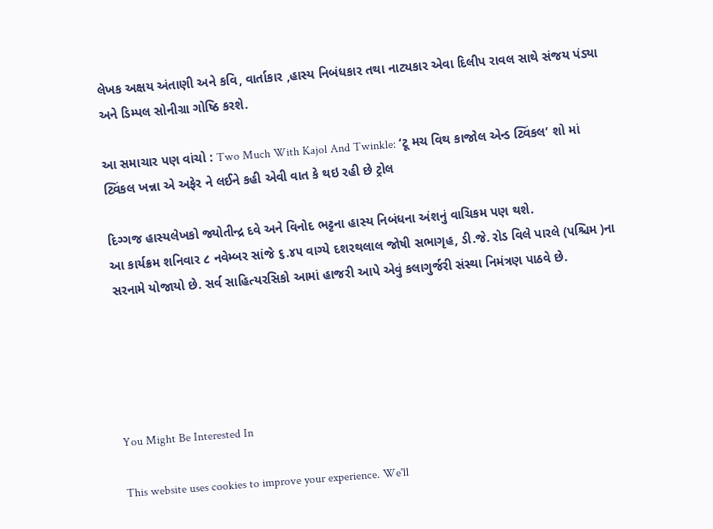લેખક અક્ષય અંતાણી અને કવિ, વાર્તાકાર ,હાસ્ય નિબંધકાર તથા નાટ્યકાર એવા દિલીપ રાવલ સાથે સંજય પંડ્યા અને ડિમ્પલ સોનીગ્રા ગોષ્ઠિ કરશે.

આ સમાચાર પણ વાંચો : Two Much With Kajol And Twinkle: ‘ટૂ મચ વિથ કાજોલ એન્ડ ટ્વિંકલ’ શો માં ટ્વિંકલ ખન્ના એ અફેર ને લઈને કહી એવી વાત કે થઇ રહી છે ટ્રોલ

દિગ્ગજ હાસ્યલેખકો જ્યોતીન્દ્ર દવે અને વિનોદ ભટ્ટના હાસ્ય નિબંધના અંશનું વાચિકમ પણ થશે.
આ કાર્યક્રમ શનિવાર ૮ નવેમ્બર સાંજે ૬.૪૫ વાગ્યે દશરથલાલ જોષી સભાગૃહ, ડી.જે. રોડ વિલે પારલે (પશ્ચિમ )ના સરનામે યોજાયો છે. સર્વ સાહિત્યરસિકો આમાં હાજરી આપે એવું કલાગુર્જરી સંસ્થા નિમંત્રણ પાઠવે છે.





You Might Be Interested In

This website uses cookies to improve your experience. We'll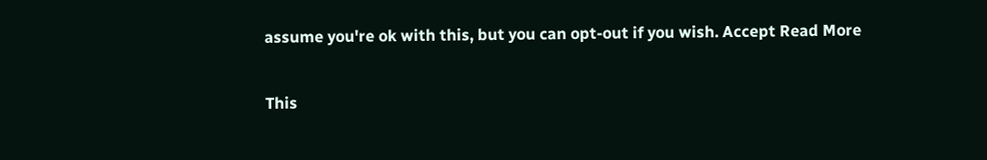assume you're ok with this, but you can opt-out if you wish. Accept Read More

This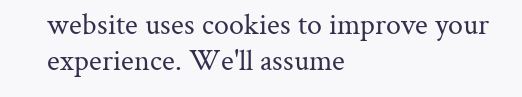website uses cookies to improve your experience. We'll assume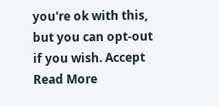you're ok with this, but you can opt-out if you wish. Accept Read More